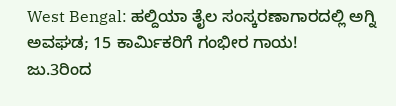West Bengal: ಹಲ್ದಿಯಾ ತೈಲ ಸಂಸ್ಕರಣಾಗಾರದಲ್ಲಿ ಅಗ್ನಿ ಅವಘಡ; 15 ಕಾರ್ಮಿಕರಿಗೆ ಗಂಭೀರ ಗಾಯ!
ಜು.3ರಿಂದ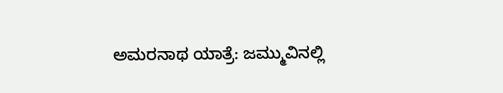ಅಮರನಾಥ ಯಾತ್ರೆ: ಜಮ್ಮುವಿನಲ್ಲಿ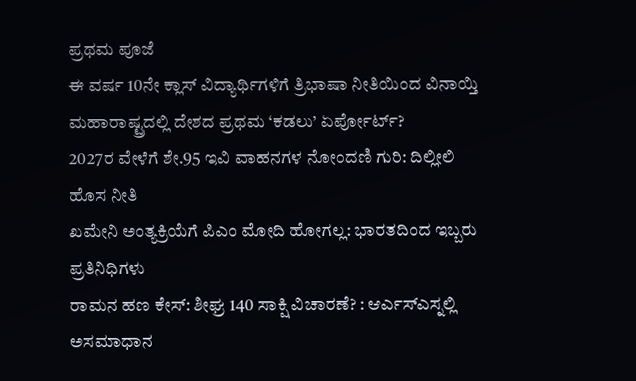ಪ್ರಥಮ ಪೂಜೆ
ಈ ವರ್ಷ 10ನೇ ಕ್ಲಾಸ್ ವಿದ್ಯಾರ್ಥಿಗಳಿಗೆ ತ್ರಿಭಾಷಾ ನೀತಿಯಿಂದ ವಿನಾಯ್ತಿ
ಮಹಾರಾಷ್ಟ್ರದಲ್ಲಿ ದೇಶದ ಪ್ರಥಮ ‘ಕಡಲು’ ಏರ್ಪೋರ್ಟ್?
2027ರ ವೇಳೆಗೆ ಶೇ.95 ಇವಿ ವಾಹನಗಳ ನೋಂದಣಿ ಗುರಿ: ದಿಲ್ಲೀಲಿ ಹೊಸ ನೀತಿ
ಖಮೇನಿ ಅಂತ್ಯಕ್ರಿಯೆಗೆ ಪಿಎಂ ಮೋದಿ ಹೋಗಲ್ಲ: ಭಾರತದಿಂದ ಇಬ್ಬರು ಪ್ರತಿನಿಧಿಗಳು
ರಾಮನ ಹಣ ಕೇಸ್: ಶೀಘ್ರ 140 ಸಾಕ್ಷಿ ವಿಚಾರಣೆ? : ಆರ್ಎಸ್ಎಸ್ನಲ್ಲಿ ಅಸಮಾಧಾನ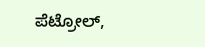ಪೆಟ್ರೋಲ್,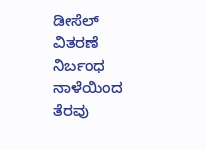ಡೀಸೆಲ್ ವಿತರಣೆ ನಿರ್ಬಂಧ ನಾಳೆಯಿಂದ ತೆರವು